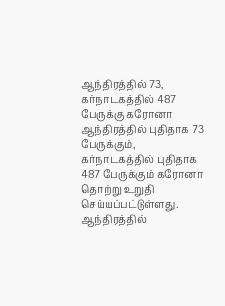ஆந்திரத்தில் 73, கர்நாடகத்தில் 487 பேருக்கு கரோனா
ஆந்திரத்தில் புதிதாக 73 பேருக்கும், கர்நாடகத்தில் புதிதாக 487 பேருக்கும் கரோனா தொற்று உறுதி செய்யப்பட்டுள்ளது.
ஆந்திரத்தில்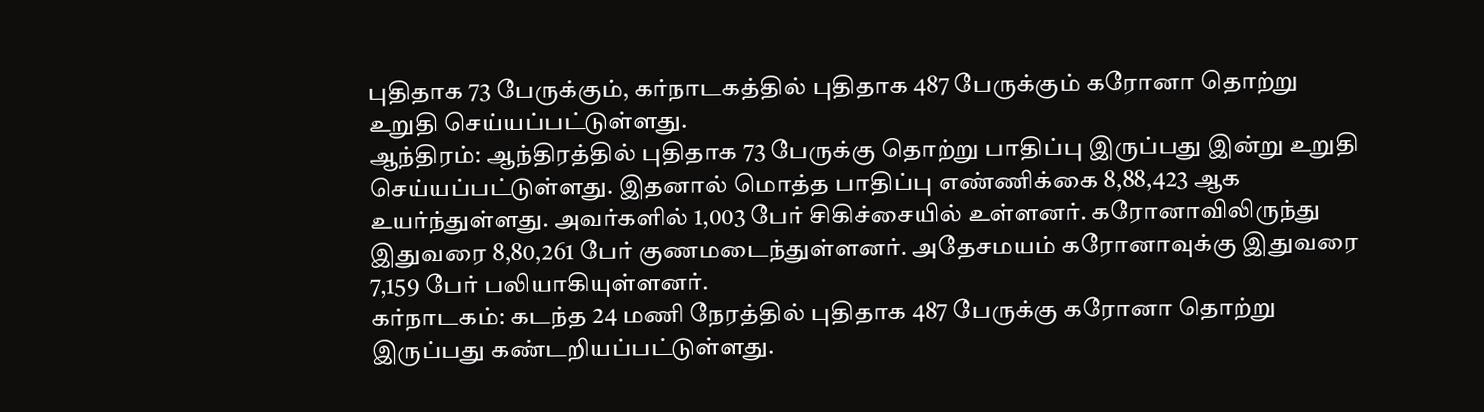புதிதாக 73 பேருக்கும், கர்நாடகத்தில் புதிதாக 487 பேருக்கும் கரோனா தொற்று உறுதி செய்யப்பட்டுள்ளது.
ஆந்திரம்: ஆந்திரத்தில் புதிதாக 73 பேருக்கு தொற்று பாதிப்பு இருப்பது இன்று உறுதி செய்யப்பட்டுள்ளது. இதனால் மொத்த பாதிப்பு எண்ணிக்கை 8,88,423 ஆக உயர்ந்துள்ளது. அவர்களில் 1,003 பேர் சிகிச்சையில் உள்ளனர். கரோனாவிலிருந்து இதுவரை 8,80,261 பேர் குணமடைந்துள்ளனர். அதேசமயம் கரோனாவுக்கு இதுவரை 7,159 பேர் பலியாகியுள்ளனர்.
கர்நாடகம்: கடந்த 24 மணி நேரத்தில் புதிதாக 487 பேருக்கு கரோனா தொற்று இருப்பது கண்டறியப்பட்டுள்ளது.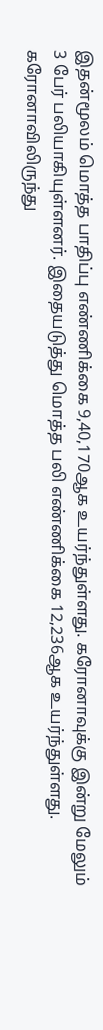இதன்மூலம் மொத்த பாதிப்பு எண்ணிக்கை 9,40,170ஆக உயர்ந்துள்ளது. கரோனாவுக்கு இன்று மேலும் 3 பேர் பலியாகியுள்ளனர். இதையடுத்து மொத்த பலி எண்ணிக்கை 12,236ஆக உயர்ந்துள்ளது. கரோனாவிலிருந்து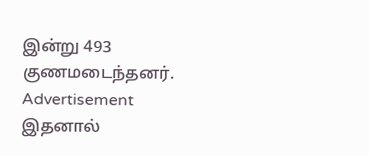இன்று 493 குணமடைந்தனர்.
Advertisement
இதனால்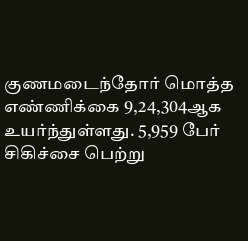குணமடைந்தோர் மொத்த எண்ணிக்கை 9,24,304ஆக உயர்ந்துள்ளது. 5,959 பேர் சிகிச்சை பெற்று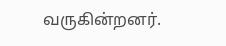வருகின்றனர்.